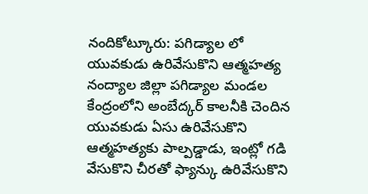నందికోట్కూరు: పగిడ్యాల లో యువకుడు ఉరివేసుకొని ఆత్మహత్య
నంద్యాల జిల్లా పగిడ్యాల మండల కేంద్రంలోని అంబేద్కర్ కాలనీకి చెందిన యువకుడు ఏసు ఉరివేసుకొని ఆత్మహత్యకు పాల్పడ్డాడు, ఇంట్లో గడి వేసుకొని చీరతో ఫ్యాన్కు ఉరివేసుకొని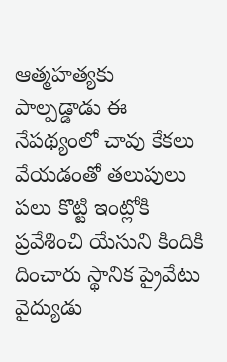ఆత్మహత్యకు పాల్పడ్డాడు ఈ నేపథ్యంలో చావు కేకలు వేయడంతో తలుపులు పలు కొట్టి ఇంట్లోకి ప్రవేశించి యేసుని కిందికి దించారు స్థానిక ప్రైవేటు వైద్యుడు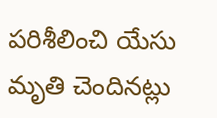పరిశీలించి యేసు మృతి చెందినట్లు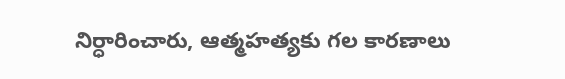నిర్ధారించారు, ఆత్మహత్యకు గల కారణాలు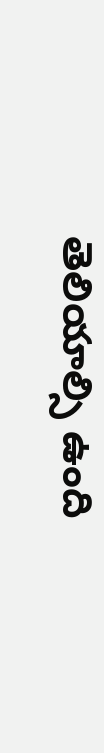తెలియాల్సి ఉంది